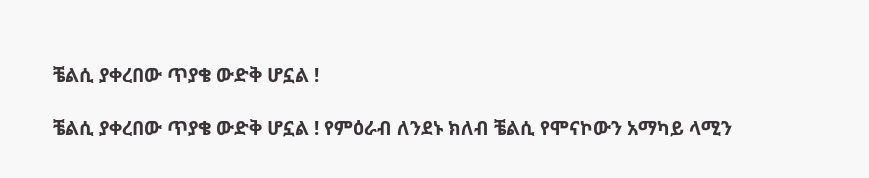ቼልሲ ያቀረበው ጥያቄ ውድቅ ሆኗል !

ቼልሲ ያቀረበው ጥያቄ ውድቅ ሆኗል ! የምዕራብ ለንደኑ ክለብ ቼልሲ የሞናኮውን አማካይ ላሚን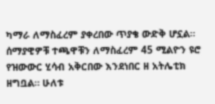ካማራ ለማስፈረም ያቀረበው ጥያቄ ውድቅ ሆኗል። ሰማያዊዎቹ ተጫዋቹን ለማስፈረም 45 ሚልዮን ዩሮ የዝውውር ሂሳብ አቅርበው እንደነበር ዘ አትሌቲክ ዘግቧል። ሁለቱ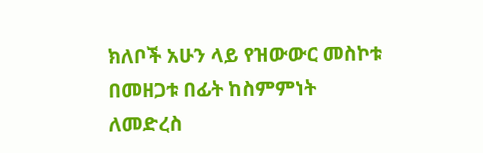ክለቦች አሁን ላይ የዝውውር መስኮቱ በመዘጋቱ በፊት ከስምምነት ለመድረስ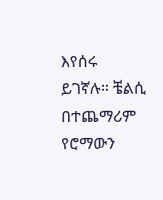እየሰሩ ይገኛሉ። ቼልሲ በተጨማሪም የሮማውን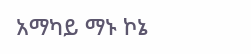አማካይ ማኑ ኮኔ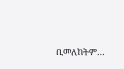ቢመለከትም…